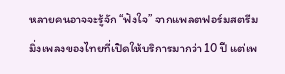หลายคนอาจจะรู้จัก “ฟังใจ” จากแพลตฟอร์มสตรีมมิ่งเพลงของไทยที่เปิดให้บริการมากว่า 10 ปี แต่เพ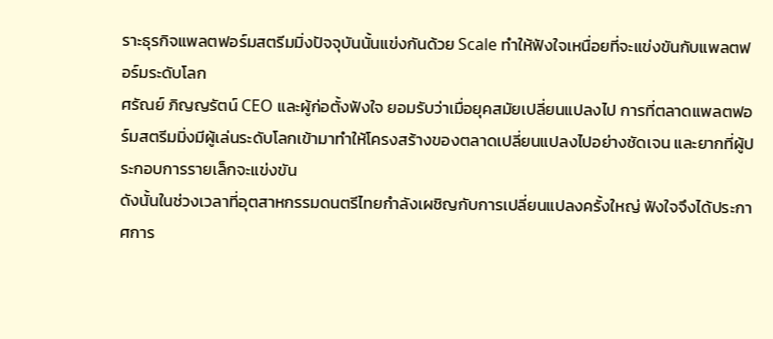ราะธุรกิจแพลตฟอร์มสตรีมมิ่งปัจจุบันนั้นแข่งกันด้วย Scale ทำให้ฟังใจเหนื่อยที่จะแข่งขันกับแพลตฟอร์มระดับโลก
ศรัณย์ ภิญญรัตน์ CEO และผู้ก่อตั้งฟังใจ ยอมรับว่าเมื่อยุคสมัยเปลี่ยนแปลงไป การที่ตลาดแพลตฟอร์มสตรีมมิ่งมีผู้เล่นระดับโลกเข้ามาทำให้โครงสร้างของตลาดเปลี่ยนแปลงไปอย่างชัดเจน และยากที่ผู้ประกอบการรายเล็กจะแข่งขัน
ดังนั้นในช่วงเวลาที่อุตสาหกรรมดนตรีไทยกำลังเผชิญกับการเปลี่ยนแปลงครั้งใหญ่ ฟังใจจึงได้ประกาศการ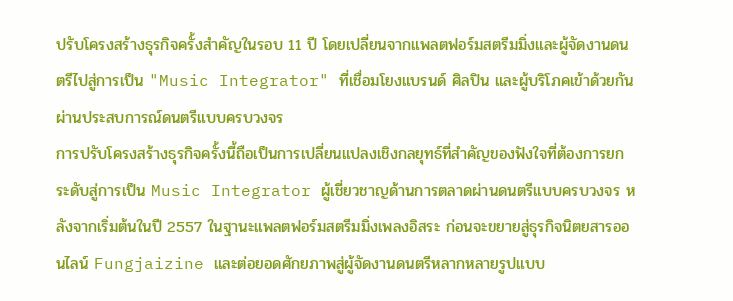ปรับโครงสร้างธุรกิจครั้งสำคัญในรอบ 11 ปี โดยเปลี่ยนจากแพลตฟอร์มสตรีมมิ่งและผู้จัดงานดนตรีไปสู่การเป็น "Music Integrator" ที่เชื่อมโยงแบรนด์ ศิลปิน และผู้บริโภคเข้าด้วยกันผ่านประสบการณ์ดนตรีแบบครบวงจร
การปรับโครงสร้างธุรกิจครั้งนี้ถือเป็นการเปลี่ยนแปลงเชิงกลยุทธ์ที่สำคัญของฟังใจที่ต้องการยกระดับสู่การเป็น Music Integrator ผู้เชี่ยวชาญด้านการตลาดผ่านดนตรีแบบครบวงจร หลังจากเริ่มต้นในปี 2557 ในฐานะแพลตฟอร์มสตรีมมิ่งเพลงอิสระ ก่อนจะขยายสู่ธุรกิจนิตยสารออนไลน์ Fungjaizine และต่อยอดศักยภาพสู่ผู้จัดงานดนตรีหลากหลายรูปแบบ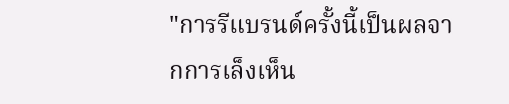"การรีแบรนด์ครั้งนี้เป็นผลจากการเล็งเห็น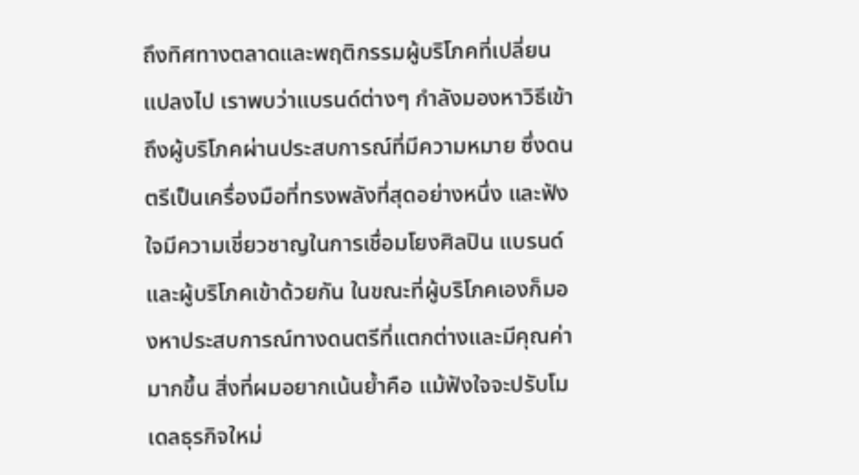ถึงทิศทางตลาดและพฤติกรรมผู้บริโภคที่เปลี่ยนแปลงไป เราพบว่าแบรนด์ต่างๆ กำลังมองหาวิธีเข้าถึงผู้บริโภคผ่านประสบการณ์ที่มีความหมาย ซึ่งดนตรีเป็นเครื่องมือที่ทรงพลังที่สุดอย่างหนึ่ง และฟังใจมีความเชี่ยวชาญในการเชื่อมโยงศิลปิน แบรนด์ และผู้บริโภคเข้าด้วยกัน ในขณะที่ผู้บริโภคเองก็มองหาประสบการณ์ทางดนตรีที่แตกต่างและมีคุณค่ามากขึ้น สิ่งที่ผมอยากเน้นย้ำคือ แม้ฟังใจจะปรับโมเดลธุรกิจใหม่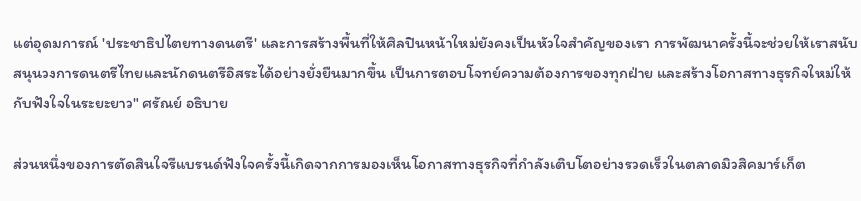แต่อุดมการณ์ 'ประชาธิปไตยทางดนตรี' และการสร้างพื้นที่ให้ศิลปินหน้าใหม่ยังคงเป็นหัวใจสำคัญของเรา การพัฒนาครั้งนี้จะช่วยให้เราสนับสนุนวงการดนตรีไทยและนักดนตรีอิสระได้อย่างยั่งยืนมากขึ้น เป็นการตอบโจทย์ความต้องการของทุกฝ่าย และสร้างโอกาสทางธุรกิจใหม่ให้กับฟังใจในระยะยาว" ศรัณย์ อธิบาย

ส่วนหนึ่งของการตัดสินใจรีแบรนด์ฟังใจครั้งนี้เกิดจากการมองเห็นโอกาสทางธุรกิจที่กำลังเติบโตอย่างรวดเร็วในตลาดมิวสิคมาร์เก็ต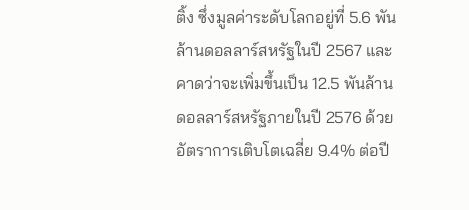ติ้ง ซึ่งมูลค่าระดับโลกอยู่ที่ 5.6 พันล้านดอลลาร์สหรัฐในปี 2567 และคาดว่าจะเพิ่มขึ้นเป็น 12.5 พันล้านดอลลาร์สหรัฐภายในปี 2576 ด้วยอัตราการเติบโตเฉลี่ย 9.4% ต่อปี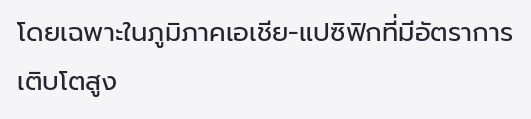โดยเฉพาะในภูมิภาคเอเชีย-แปซิฟิกที่มีอัตราการเติบโตสูง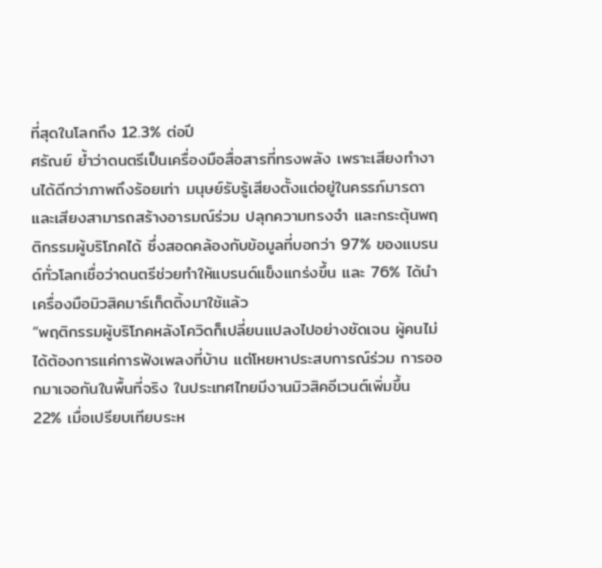ที่สุดในโลกถึง 12.3% ต่อปี
ศรัณย์ ย้ำว่าดนตรีเป็นเครื่องมือสื่อสารที่ทรงพลัง เพราะเสียงทำงานได้ดีกว่าภาพถึงร้อยเท่า มนุษย์รับรู้เสียงตั้งแต่อยู่ในครรภ์มารดา และเสียงสามารถสร้างอารมณ์ร่วม ปลุกความทรงจำ และกระตุ้นพฤติกรรมผู้บริโภคได้ ซึ่งสอดคล้องกับข้อมูลที่บอกว่า 97% ของแบรนด์ทั่วโลกเชื่อว่าดนตรีช่วยทำให้แบรนด์แข็งแกร่งขึ้น และ 76% ได้นำเครื่องมือมิวสิคมาร์เก็ตติ้งมาใช้แล้ว
“พฤติกรรมผู้บริโภคหลังโควิดก็เปลี่ยนแปลงไปอย่างชัดเจน ผู้คนไม่ได้ต้องการแค่การฟังเพลงที่บ้าน แต่โหยหาประสบการณ์ร่วม การออกมาเจอกันในพื้นที่จริง ในประเทศไทยมีงานมิวสิคอีเวนต์เพิ่มขึ้น 22% เมื่อเปรียบเทียบระห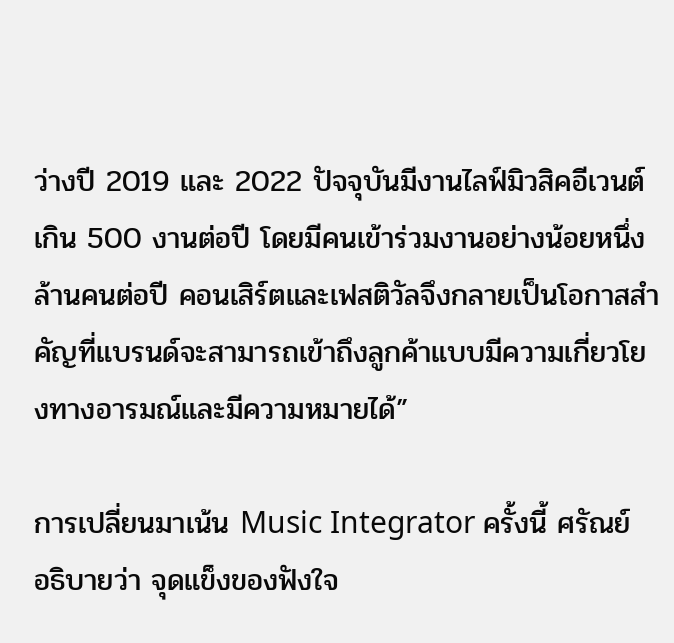ว่างปี 2019 และ 2022 ปัจจุบันมีงานไลฟ์มิวสิคอีเวนต์เกิน 500 งานต่อปี โดยมีคนเข้าร่วมงานอย่างน้อยหนึ่งล้านคนต่อปี คอนเสิร์ตและเฟสติวัลจึงกลายเป็นโอกาสสำคัญที่แบรนด์จะสามารถเข้าถึงลูกค้าแบบมีความเกี่ยวโยงทางอารมณ์และมีความหมายได้”

การเปลี่ยนมาเน้น Music Integrator ครั้งนี้ ศรัณย์ อธิบายว่า จุดแข็งของฟังใจ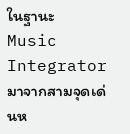ในฐานะ Music Integrator มาจากสามจุดเด่นห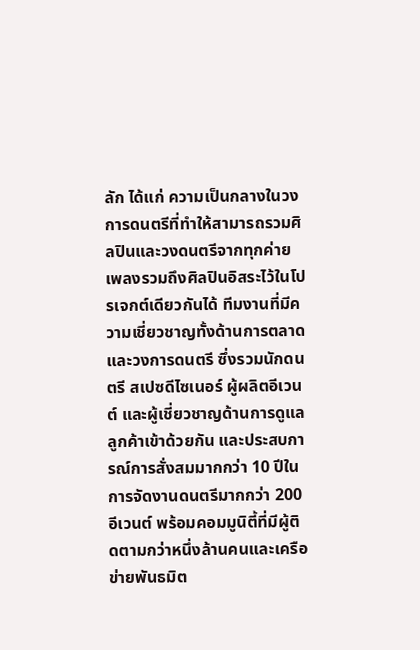ลัก ได้แก่ ความเป็นกลางในวงการดนตรีที่ทำให้สามารถรวมศิลปินและวงดนตรีจากทุกค่ายเพลงรวมถึงศิลปินอิสระไว้ในโปรเจกต์เดียวกันได้ ทีมงานที่มีความเชี่ยวชาญทั้งด้านการตลาดและวงการดนตรี ซึ่งรวมนักดนตรี สเปซดีไซเนอร์ ผู้ผลิตอีเวนต์ และผู้เชี่ยวชาญด้านการดูแลลูกค้าเข้าด้วยกัน และประสบการณ์การสั่งสมมากกว่า 10 ปีในการจัดงานดนตรีมากกว่า 200 อีเวนต์ พร้อมคอมมูนิตี้ที่มีผู้ติดตามกว่าหนึ่งล้านคนและเครือข่ายพันธมิต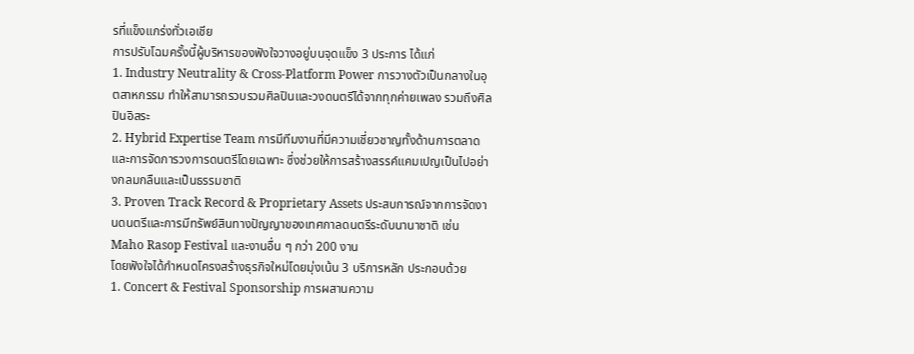รที่แข็งแกร่งทั่วเอเชีย
การปรับโฉมครั้งนี้ผู้บริหารของฟังใจวางอยู่บนจุดแข็ง 3 ประการ ได้แก่
1. Industry Neutrality & Cross-Platform Power การวางตัวเป็นกลางในอุตสาหกรรม ทำให้สามารถรวบรวมศิลปินและวงดนตรีได้จากทุกค่ายเพลง รวมถึงศิลปินอิสระ
2. Hybrid Expertise Team การมีทีมงานที่มีความเชี่ยวชาญทั้งด้านการตลาดและการจัดการวงการดนตรีโดยเฉพาะ ซึ่งช่วยให้การสร้างสรรค์แคมเปญเป็นไปอย่างกลมกลืนและเป็นธรรมชาติ
3. Proven Track Record & Proprietary Assets ประสบการณ์จากการจัดงานดนตรีและการมีทรัพย์สินทางปัญญาของเทศกาลดนตรีระดับนานาชาติ เช่น Maho Rasop Festival และงานอื่น ๆ กว่า 200 งาน
โดยฟังใจได้กำหนดโครงสร้างธุรกิจใหม่โดยมุ่งเน้น 3 บริการหลัก ประกอบด้วย
1. Concert & Festival Sponsorship การผสานความ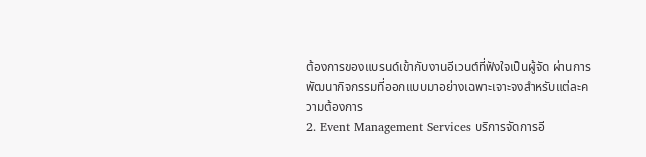ต้องการของแบรนด์เข้ากับงานอีเวนต์ที่ฟังใจเป็นผู้จัด ผ่านการพัฒนากิจกรรมที่ออกแบบมาอย่างเฉพาะเจาะจงสำหรับแต่ละความต้องการ
2. Event Management Services บริการจัดการอี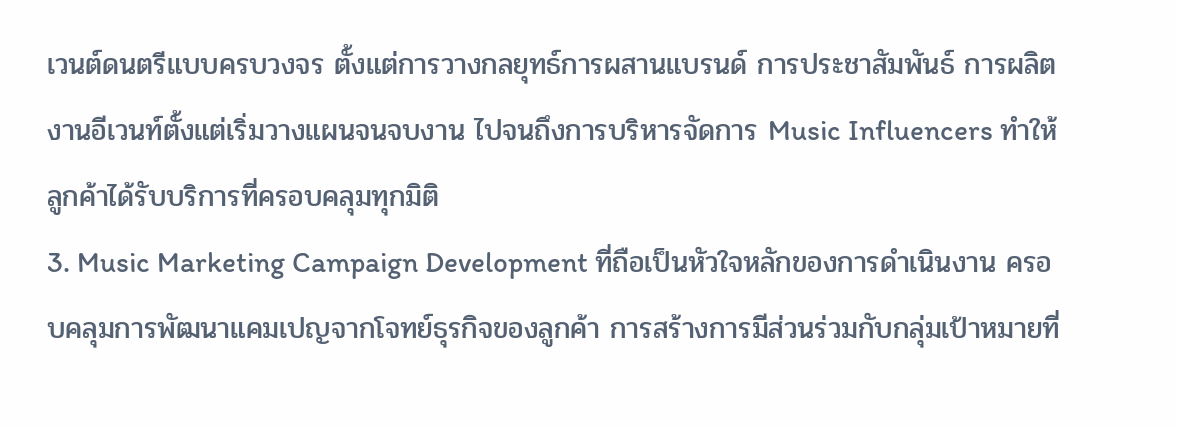เวนต์ดนตรีแบบครบวงจร ตั้งแต่การวางกลยุทธ์การผสานแบรนด์ การประชาสัมพันธ์ การผลิตงานอีเวนท์ตั้งแต่เริ่มวางแผนจนจบงาน ไปจนถึงการบริหารจัดการ Music Influencers ทำให้ลูกค้าได้รับบริการที่ครอบคลุมทุกมิติ
3. Music Marketing Campaign Development ที่ถือเป็นหัวใจหลักของการดำเนินงาน ครอบคลุมการพัฒนาแคมเปญจากโจทย์ธุรกิจของลูกค้า การสร้างการมีส่วนร่วมกับกลุ่มเป้าหมายที่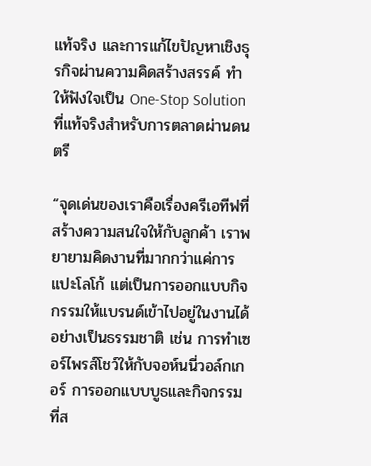แท้จริง และการแก้ไขปัญหาเชิงธุรกิจผ่านความคิดสร้างสรรค์ ทำให้ฟังใจเป็น One-Stop Solution ที่แท้จริงสำหรับการตลาดผ่านดนตรี

“จุดเด่นของเราคือเรื่องครีเอทีฟที่สร้างความสนใจให้กับลูกค้า เราพยายามคิดงานที่มากกว่าแค่การแปะโลโก้ แต่เป็นการออกแบบกิจกรรมให้แบรนด์เข้าไปอยู่ในงานได้อย่างเป็นธรรมชาติ เช่น การทำเซอร์ไพรส์โชว์ให้กับจอห์นนี่วอล์กเกอร์ การออกแบบบูธและกิจกรรมที่ส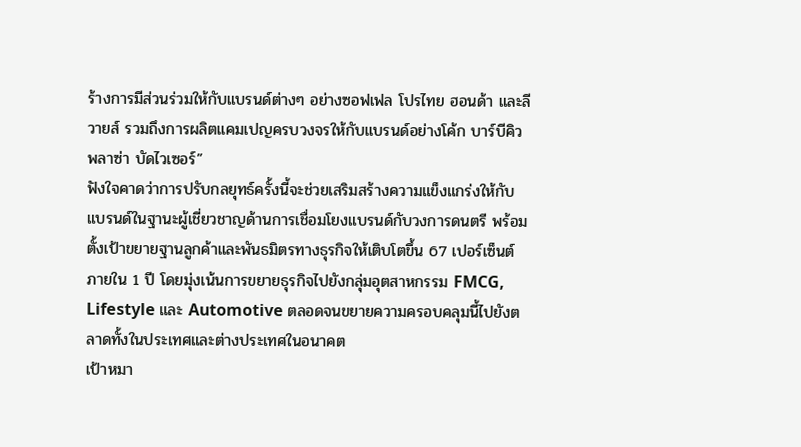ร้างการมีส่วนร่วมให้กับแบรนด์ต่างๆ อย่างซอฟเฟล โปรไทย ฮอนด้า และลีวายส์ รวมถึงการผลิตแคมเปญครบวงจรให้กับแบรนด์อย่างโค้ก บาร์บีคิวพลาซ่า บัดไวเซอร์”
ฟังใจคาดว่าการปรับกลยุทธ์ครั้งนี้จะช่วยเสริมสร้างความแข็งแกร่งให้กับแบรนด์ในฐานะผู้เชี่ยวชาญด้านการเชื่อมโยงแบรนด์กับวงการดนตรี พร้อมตั้งเป้าขยายฐานลูกค้าและพันธมิตรทางธุรกิจให้เติบโตขึ้น 67 เปอร์เซ็นต์ ภายใน 1 ปี โดยมุ่งเน้นการขยายธุรกิจไปยังกลุ่มอุตสาหกรรม FMCG, Lifestyle และ Automotive ตลอดจนขยายความครอบคลุมนี้ไปยังตลาดทั้งในประเทศและต่างประเทศในอนาคต
เป้าหมา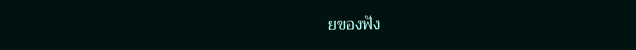ยของฟัง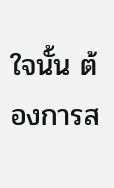ใจนั้น ต้องการส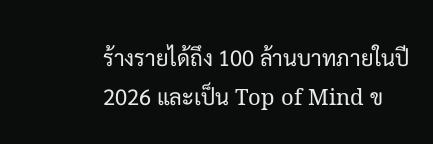ร้างรายได้ถึง 100 ล้านบาทภายในปี 2026 และเป็น Top of Mind ข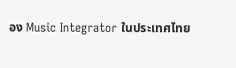อง Music Integrator ในประเทศไทย